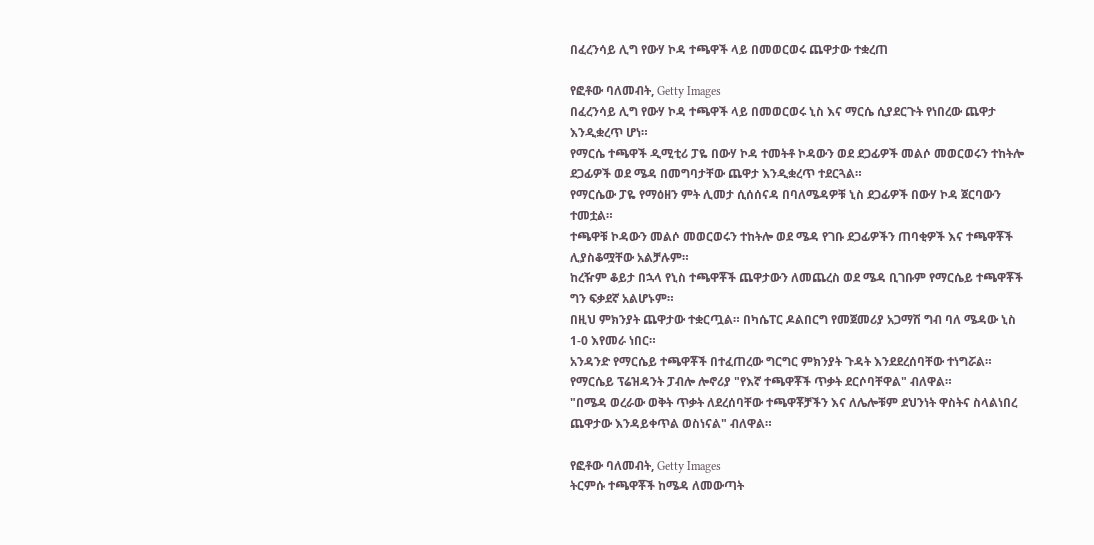በፈረንሳይ ሊግ የውሃ ኮዳ ተጫዋች ላይ በመወርወሩ ጨዋታው ተቋረጠ

የፎቶው ባለመብት, Getty Images
በፈረንሳይ ሊግ የውሃ ኮዳ ተጫዋች ላይ በመወርወሩ ኒስ እና ማርሴ ሲያደርጉት የነበረው ጨዋታ እንዲቋረጥ ሆነ።
የማርሴ ተጫዋች ዲሚቲሪ ፓዬ በውሃ ኮዳ ተመትቶ ኮዳውን ወደ ደጋፊዎች መልሶ መወርወሩን ተከትሎ ደጋፊዎች ወደ ሜዳ በመግባታቸው ጨዋታ እንዲቋረጥ ተደርጓል።
የማርሴው ፓዬ የማዕዘን ምት ሊመታ ሲሰሰናዳ በባለሜዳዎቹ ኒስ ደጋፊዎች በውሃ ኮዳ ጀርባውን ተመቷል።
ተጫዋቹ ኮዳውን መልሶ መወርወሩን ተከትሎ ወደ ሜዳ የገቡ ደጋፊዎችን ጠባቂዎች እና ተጫዋቾች ሊያስቆሟቸው አልቻሉም።
ከረዥም ቆይታ በኋላ የኒስ ተጫዋቾች ጨዋታውን ለመጨረስ ወደ ሜዳ ቢገቡም የማርሴይ ተጫዋቾች ግን ፍቃደኛ አልሆኑም።
በዚህ ምክንያት ጨዋታው ተቋርጧል። በካሴፐር ዶልበርግ የመጀመሪያ አጋማሽ ግብ ባለ ሜዳው ኒስ 1-0 እየመራ ነበር።
አንዳንድ የማርሴይ ተጫዋቾች በተፈጠረው ግርግር ምክንያት ጉዳት እንደደረሰባቸው ተነግሯል።
የማርሴይ ፕሬዝዳንት ፓብሎ ሎኖሪያ "የእኛ ተጫዋቾች ጥቃት ደርሶባቸዋል" ብለዋል።
"በሜዳ ወረራው ወቅት ጥቃት ለደረሰባቸው ተጫዋቾቻችን እና ለሌሎቹም ደህንነት ዋስትና ስላልነበረ ጨዋታው እንዳይቀጥል ወስነናል" ብለዋል።

የፎቶው ባለመብት, Getty Images
ትርምሱ ተጫዋቾች ከሜዳ ለመውጣት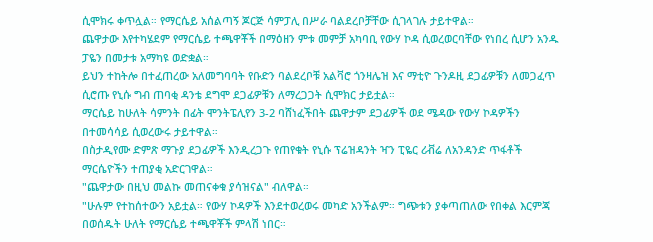ሲሞክሩ ቀጥሏል። የማርሴይ አሰልጣኝ ጆርጅ ሳምፓሊ በሥራ ባልደረቦቻቸው ሲገላገሉ ታይተዋል።
ጨዋታው እየተካሄደም የማርሴይ ተጫዋቾች በማዕዘን ምቱ መምቻ አካባቢ የውሃ ኮዳ ሲወረወርባቸው የነበረ ሲሆን አንዱ ፓዬን በመታቱ አማካዩ ወድቋል።
ይህን ተከትሎ በተፈጠረው አለመግባባት የቡድን ባልደረቦቹ አልቫሮ ጎንዛሌዝ እና ማቲዮ ጉንዶዚ ደጋፊዎቹን ለመጋፈጥ ሲሮጡ የኒሱ ግብ ጠባቂ ዳንቴ ደግሞ ደጋፊዎቹን ለማረጋጋት ሲሞክር ታይቷል።
ማርሴይ ከሁለት ሳምንት በፊት ሞንትፔሊየን 3-2 ባሸነፈችበት ጨዋታም ደጋፊዎች ወደ ሜዳው የውሃ ኮዳዎችን በተመሳሳይ ሲወረውሩ ታይተዋል።
በስታዲየሙ ድምጽ ማጉያ ደጋፊዎች እንዲረጋጉ የጠየቁት የኒሱ ፕሬዝዳንት ዣን ፒዬር ሪቭሬ ለአንዳንድ ጥፋቶች ማርሴዮችን ተጠያቂ አድርገዋል።
"ጨዋታው በዚህ መልኩ መጠናቀቁ ያሳዝናል" ብለዋል።
"ሁሉም የተከሰተውን አይቷል። የውሃ ኮዳዎች እንደተወረወሩ መካድ አንችልም። ግጭቱን ያቀጣጠለው የበቀል እርምጃ በወሰዱት ሁለት የማርሴይ ተጫዋቾች ምላሽ ነበር።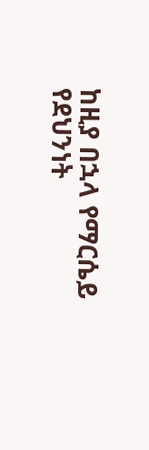ከዚያ በኋላ የማርሴይ የደህንነት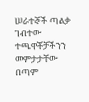ሠራተኞች ጣልቃ ገብተው ተጫዋቾቻችንን መምታታቸው በጣም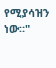የሚያሳዝን ነው።"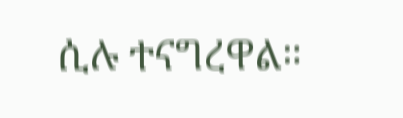ሲሉ ተናግረዋል።